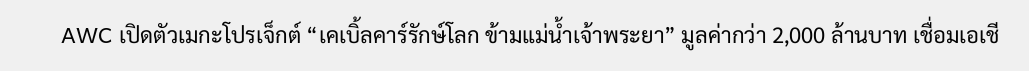AWC เปิดตัวเมกะโปรเจ็กต์ “เคเบิ้ลคาร์รักษ์โลก ข้ามแม่น้ำเจ้าพระยา” มูลค่ากว่า 2,000 ล้านบาท เชื่อมเอเชี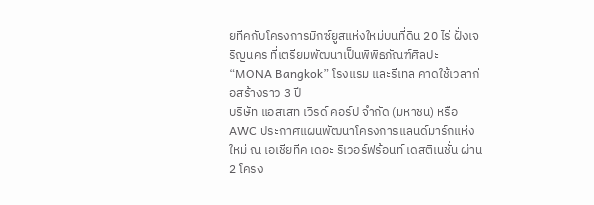ยทีคกับโครงการมิกซ์ยูสแห่งใหม่บนที่ดิน 20 ไร่ ฝั่งเจริญนคร ที่เตรียมพัฒนาเป็นพิพิธภัณฑ์ศิลปะ “MONA Bangkok” โรงแรม และรีเทล คาดใช้เวลาก่อสร้างราว 3 ปี
บริษัท แอสเสท เวิรด์ คอร์ป จำกัด (มหาชน) หรือ AWC ประกาศแผนพัฒนาโครงการแลนด์มาร์กแห่งใหม่ ณ เอเชียทีค เดอะ ริเวอร์ฟร้อนท์ เดสติเนชั่น ผ่าน 2 โครง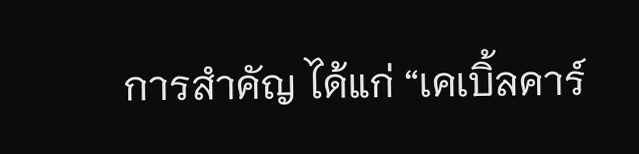การสำคัญ ได้แก่ “เคเบิ้ลคาร์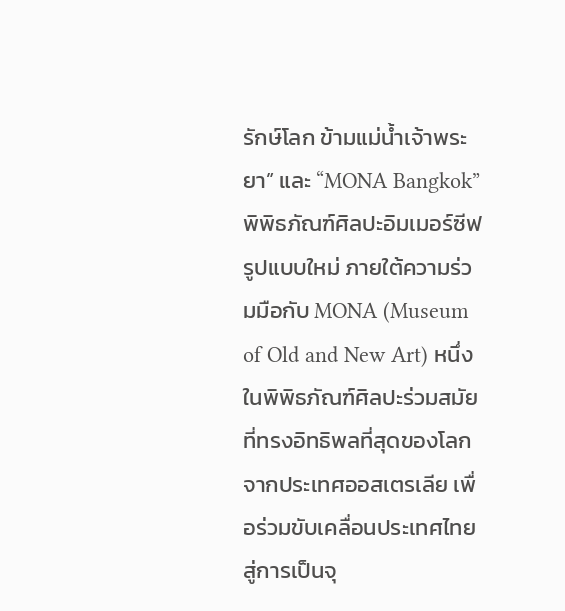รักษ์โลก ข้ามแม่น้ำเจ้าพระยา” และ “MONA Bangkok” พิพิธภัณฑ์ศิลปะอิมเมอร์ซีฟรูปแบบใหม่ ภายใต้ความร่วมมือกับ MONA (Museum of Old and New Art) หนึ่งในพิพิธภัณฑ์ศิลปะร่วมสมัยที่ทรงอิทธิพลที่สุดของโลกจากประเทศออสเตรเลีย เพื่อร่วมขับเคลื่อนประเทศไทยสู่การเป็นจุ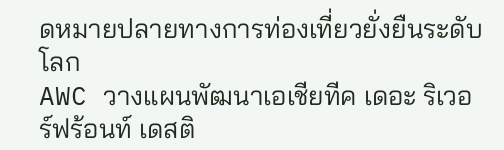ดหมายปลายทางการท่องเที่ยวยั่งยืนระดับโลก
AWC วางแผนพัฒนาเอเชียทีค เดอะ ริเวอร์ฟร้อนท์ เดสติ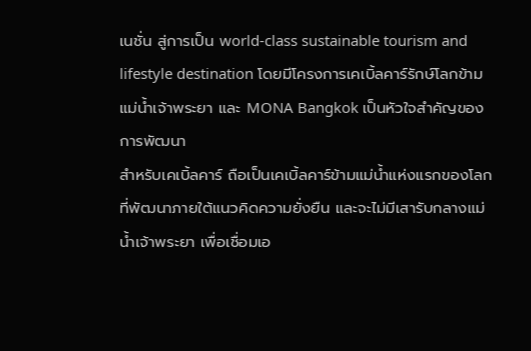เนชั่น สู่การเป็น world-class sustainable tourism and lifestyle destination โดยมีโครงการเคเบิ้ลคาร์รักษ์โลกข้ามแม่น้ำเจ้าพระยา และ MONA Bangkok เป็นหัวใจสำคัญของการพัฒนา
สำหรับเคเบิ้ลคาร์ ถือเป็นเคเบิ้ลคาร์ข้ามแม่น้ำแห่งแรกของโลกที่พัฒนาภายใต้แนวคิดความยั่งยืน และจะไม่มีเสารับกลางแม่น้ำเจ้าพระยา เพื่อเชื่อมเอ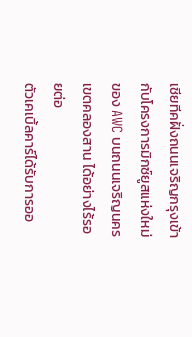เชียทีคฝั่งถนนเจริญกรุงเข้ากับโครงการมิกซ์ยูสแห่งใหม่ของ AWC บนถนนเจริญนคร เขตคลองสาน ได้อย่างไร้รอยต่อ
ตัวเคเบิ้ลคาร์ได้รับการออ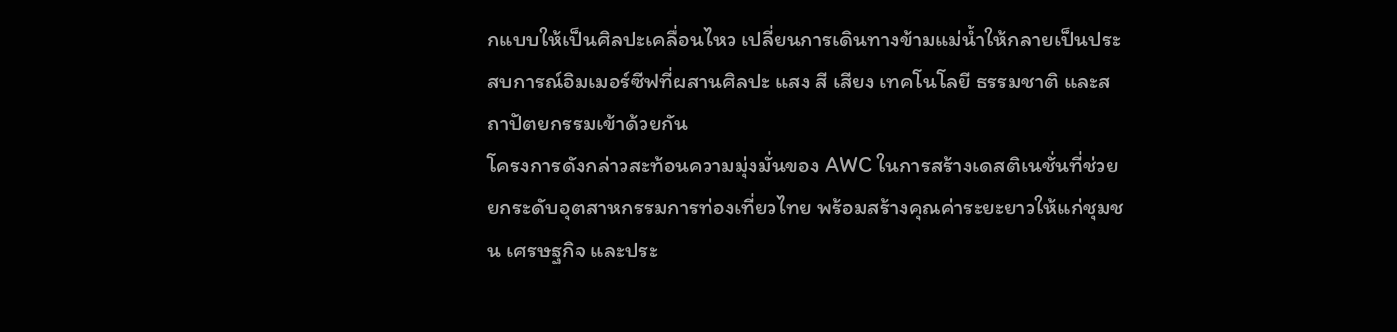กแบบให้เป็นศิลปะเคลื่อนไหว เปลี่ยนการเดินทางข้ามแม่น้ำให้กลายเป็นประสบการณ์อิมเมอร์ซีฟที่ผสานศิลปะ แสง สี เสียง เทคโนโลยี ธรรมชาติ และสถาปัตยกรรมเข้าด้วยกัน
โครงการดังกล่าวสะท้อนความมุ่งมั่นของ AWC ในการสร้างเดสติเนชั่นที่ช่วยยกระดับอุตสาหกรรมการท่องเที่ยวไทย พร้อมสร้างคุณค่าระยะยาวให้แก่ชุมชน เศรษฐกิจ และประ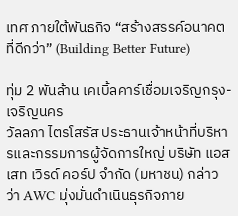เทศ ภายใต้พันธกิจ “สร้างสรรค์อนาคตที่ดีกว่า” (Building Better Future)

ทุ่ม 2 พันล้าน เคเบิ้ลคาร์เชื่อมเจริญกรุง-เจริญนคร
วัลลภา ไตรโสรัส ประธานเจ้าหน้าที่บริหารและกรรมการผู้จัดการใหญ่ บริษัท แอสเสท เวิรด์ คอร์ป จำกัด (มหาชน) กล่าวว่า AWC มุ่งมั่นดำเนินธุรกิจภาย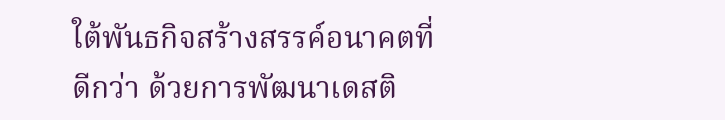ใต้พันธกิจสร้างสรรค์อนาคตที่ดีกว่า ด้วยการพัฒนาเดสติ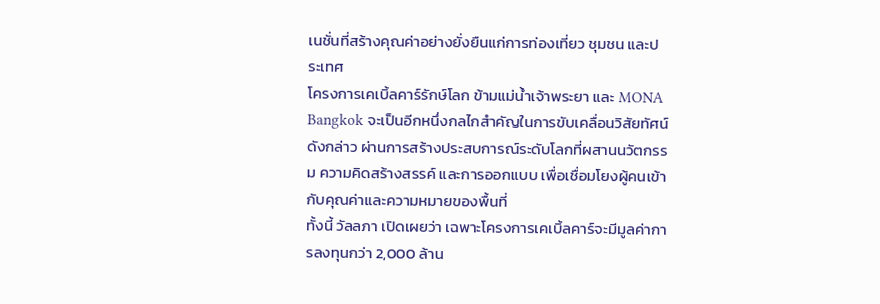เนชั่นที่สร้างคุณค่าอย่างยั่งยืนแก่การท่องเที่ยว ชุมชน และประเทศ
โครงการเคเบิ้ลคาร์รักษ์โลก ข้ามแม่น้ำเจ้าพระยา และ MONA Bangkok จะเป็นอีกหนึ่งกลไกสำคัญในการขับเคลื่อนวิสัยทัศน์ดังกล่าว ผ่านการสร้างประสบการณ์ระดับโลกที่ผสานนวัตกรรม ความคิดสร้างสรรค์ และการออกแบบ เพื่อเชื่อมโยงผู้คนเข้ากับคุณค่าและความหมายของพื้นที่
ทั้งนี้ วัลลภา เปิดเผยว่า เฉพาะโครงการเคเบิ้ลคาร์จะมีมูลค่าการลงทุนกว่า 2,000 ล้าน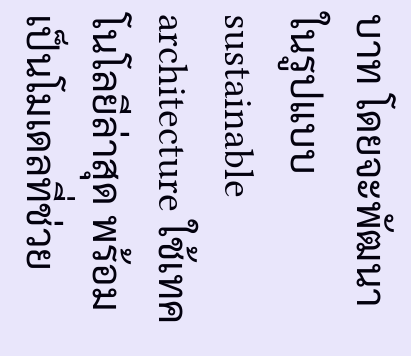บาท โดยจะพัฒนาในรูปแบบ sustainable architecture ใช้เทคโนโลยีล่าสุด พร้อมเป็นโมเดลที่ช่วย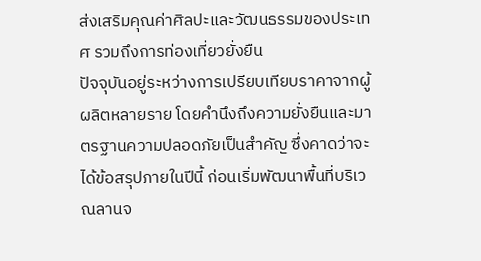ส่งเสริมคุณค่าศิลปะและวัฒนธรรมของประเทศ รวมถึงการท่องเที่ยวยั่งยืน
ปัจจุบันอยู่ระหว่างการเปรียบเทียบราคาจากผู้ผลิตหลายราย โดยคำนึงถึงความยั่งยืนและมาตรฐานความปลอดภัยเป็นสำคัญ ซึ่งคาดว่าจะได้ข้อสรุปภายในปีนี้ ก่อนเริ่มพัฒนาพื้นที่บริเวณลานจ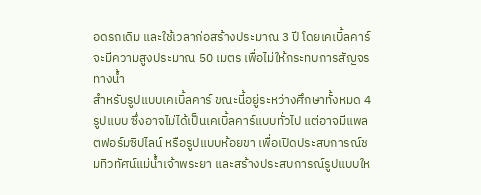อดรถเดิม และใช้เวลาก่อสร้างประมาณ 3 ปี โดยเคเบิ้ลคาร์จะมีความสูงประมาณ 50 เมตร เพื่อไม่ให้กระทบการสัญจรทางน้ำ
สำหรับรูปแบบเคเบิ้ลคาร์ ขณะนี้อยู่ระหว่างศึกษาทั้งหมด 4 รูปแบบ ซึ่งอาจไม่ได้เป็นเคเบิ้ลคาร์แบบทั่วไป แต่อาจมีแพลตฟอร์มซิปไลน์ หรือรูปแบบห้อยขา เพื่อเปิดประสบการณ์ชมทิวทัศน์แม่น้ำเจ้าพระยา และสร้างประสบการณ์รูปแบบให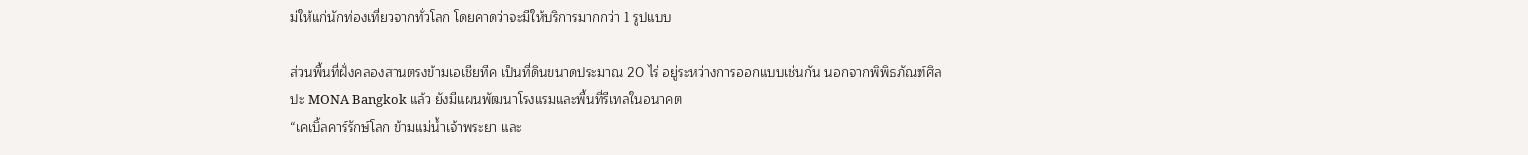ม่ให้แก่นักท่องเที่ยวจากทั่วโลก โดยคาดว่าจะมีให้บริการมากกว่า 1 รูปแบบ

ส่วนพื้นที่ฝั่งคลองสานตรงข้ามเอเชียทีค เป็นที่ดินขนาดประมาณ 20 ไร่ อยู่ระหว่างการออกแบบเช่นกัน นอกจากพิพิธภัณฑ์ศิลปะ MONA Bangkok แล้ว ยังมีแผนพัฒนาโรงแรมและพื้นที่รีเทลในอนาคต
“เคเบิ้ลคาร์รักษ์โลก ข้ามแม่น้ำเจ้าพระยา และ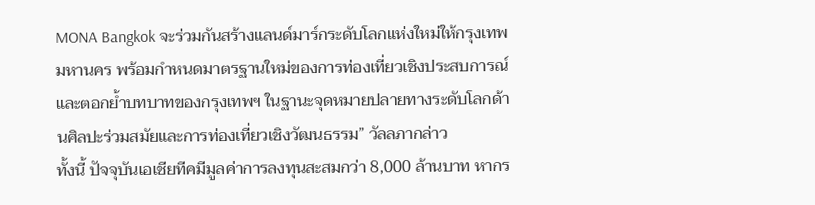MONA Bangkok จะร่วมกันสร้างแลนด์มาร์กระดับโลกแห่งใหม่ให้กรุงเทพมหานคร พร้อมกำหนดมาตรฐานใหม่ของการท่องเที่ยวเชิงประสบการณ์ และตอกย้ำบทบาทของกรุงเทพฯ ในฐานะจุดหมายปลายทางระดับโลกด้านศิลปะร่วมสมัยและการท่องเที่ยวเชิงวัฒนธรรม” วัลลภากล่าว
ทั้งนี้ ปัจจุบันเอเชียทีคมีมูลค่าการลงทุนสะสมกว่า 8,000 ล้านบาท หากร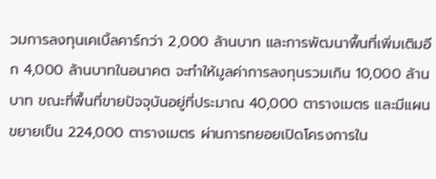วมการลงทุนเคเบิ้ลคาร์กว่า 2,000 ล้านบาท และการพัฒนาพื้นที่เพิ่มเติมอีก 4,000 ล้านบาทในอนาคต จะทำให้มูลค่าการลงทุนรวมเกิน 10,000 ล้านบาท ขณะที่พื้นที่ขายปัจจุบันอยู่ที่ประมาณ 40,000 ตารางเมตร และมีแผนขยายเป็น 224,000 ตารางเมตร ผ่านการทยอยเปิดโครงการใน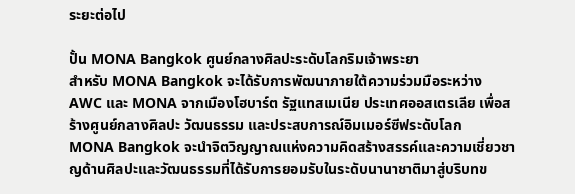ระยะต่อไป

ปั้น MONA Bangkok ศูนย์กลางศิลปะระดับโลกริมเจ้าพระยา
สำหรับ MONA Bangkok จะได้รับการพัฒนาภายใต้ความร่วมมือระหว่าง AWC และ MONA จากเมืองโฮบาร์ต รัฐแทสเมเนีย ประเทศออสเตรเลีย เพื่อสร้างศูนย์กลางศิลปะ วัฒนธรรม และประสบการณ์อิมเมอร์ซีฟระดับโลก
MONA Bangkok จะนำจิตวิญญาณแห่งความคิดสร้างสรรค์และความเชี่ยวชาญด้านศิลปะและวัฒนธรรมที่ได้รับการยอมรับในระดับนานาชาติมาสู่บริบทข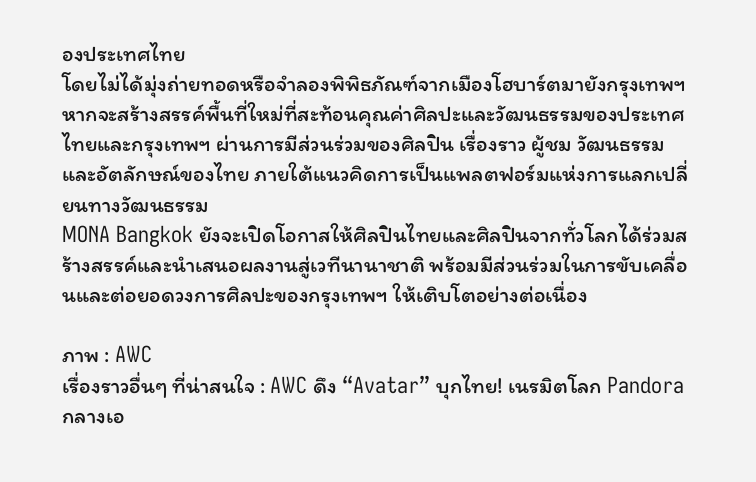องประเทศไทย
โดยไม่ได้มุ่งถ่ายทอดหรือจำลองพิพิธภัณฑ์จากเมืองโฮบาร์ตมายังกรุงเทพฯ หากจะสร้างสรรค์พื้นที่ใหม่ที่สะท้อนคุณค่าศิลปะและวัฒนธรรมของประเทศไทยและกรุงเทพฯ ผ่านการมีส่วนร่วมของศิลปิน เรื่องราว ผู้ชม วัฒนธรรม และอัตลักษณ์ของไทย ภายใต้แนวคิดการเป็นแพลตฟอร์มแห่งการแลกเปลี่ยนทางวัฒนธรรม
MONA Bangkok ยังจะเปิดโอกาสให้ศิลปินไทยและศิลปินจากทั่วโลกได้ร่วมสร้างสรรค์และนำเสนอผลงานสู่เวทีนานาชาติ พร้อมมีส่วนร่วมในการขับเคลื่อนและต่อยอดวงการศิลปะของกรุงเทพฯ ให้เติบโตอย่างต่อเนื่อง

ภาพ : AWC
เรื่องราวอื่นๆ ที่น่าสนใจ : AWC ดึง “Avatar” บุกไทย! เนรมิตโลก Pandora กลางเอ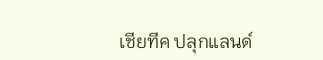เชียทีค ปลุกแลนด์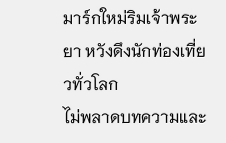มาร์กใหม่ริมเจ้าพระยา หวังดึงนักท่องเที่ยวทั่วโลก
ไม่พลาดบทความและ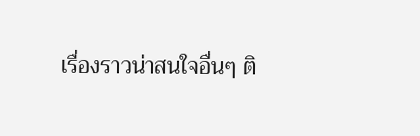เรื่องราวน่าสนใจอื่นๆ ติ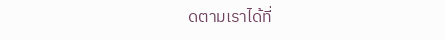ดตามเราได้ที่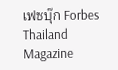เฟซบุ๊ก Forbes Thailand Magazine